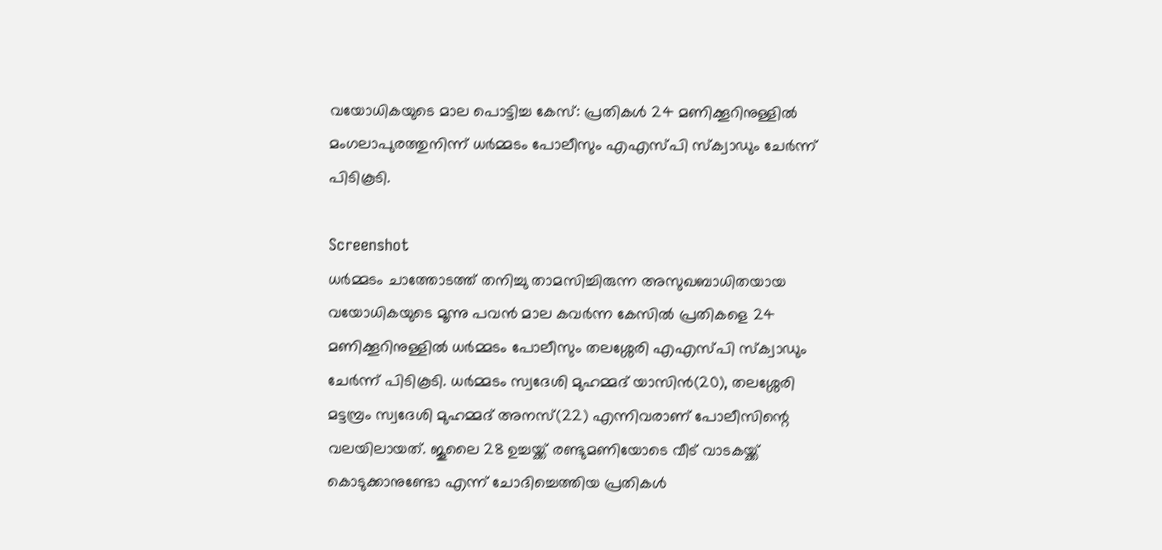വയോധികയുടെ മാല പൊട്ടിച്ച കേസ്: പ്രതികൾ 24 മണിക്കൂറിനുള്ളിൽ മംഗലാപുരത്തുനിന്ന് ധർമ്മടം പോലീസും എഎസ്പി സ്ക്വാഡും ചേർന്ന് പിടികൂടി.

Screenshot
ധർമ്മടം ചാത്തോടത്ത് തനിച്ചു താമസിച്ചിരുന്ന അസുഖബാധിതയായ വയോധികയുടെ മൂന്നു പവൻ മാല കവർന്ന കേസിൽ പ്രതികളെ 24 മണിക്കൂറിനുള്ളിൽ ധർമ്മടം പോലീസും തലശ്ശേരി എഎസ്പി സ്ക്വാഡും ചേർന്ന് പിടികൂടി. ധർമ്മടം സ്വദേശി മുഹമ്മദ് യാസിൻ(20), തലശ്ശേരി മട്ടമ്പ്രം സ്വദേശി മുഹമ്മദ് അനസ്(22) എന്നിവരാണ് പോലീസിന്റെ വലയിലായത്. ജൂലൈ 28 ഉച്ചയ്ക്ക് രണ്ടുമണിയോടെ വീട് വാടകയ്ക്ക് കൊടുക്കാനുണ്ടോ എന്ന് ചോദിച്ചെത്തിയ പ്രതികൾ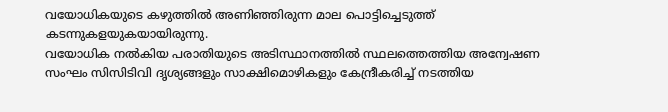വയോധികയുടെ കഴുത്തിൽ അണിഞ്ഞിരുന്ന മാല പൊട്ടിച്ചെടുത്ത് കടന്നുകളയുകയായിരുന്നു.
വയോധിക നൽകിയ പരാതിയുടെ അടിസ്ഥാനത്തിൽ സ്ഥലത്തെത്തിയ അന്വേഷണ സംഘം സിസിടിവി ദൃശ്യങ്ങളും സാക്ഷിമൊഴികളും കേന്ദ്രീകരിച്ച് നടത്തിയ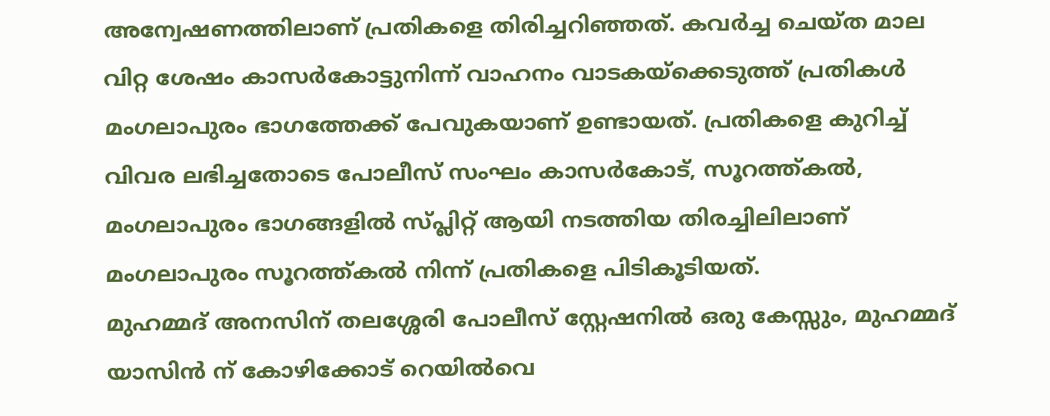അന്വേഷണത്തിലാണ് പ്രതികളെ തിരിച്ചറിഞ്ഞത്. കവർച്ച ചെയ്ത മാല വിറ്റ ശേഷം കാസർകോട്ടുനിന്ന് വാഹനം വാടകയ്ക്കെടുത്ത് പ്രതികൾ മംഗലാപുരം ഭാഗത്തേക്ക് പേവുകയാണ് ഉണ്ടായത്. പ്രതികളെ കുറിച്ച് വിവര ലഭിച്ചതോടെ പോലീസ് സംഘം കാസർകോട്, സൂറത്ത്കൽ, മംഗലാപുരം ഭാഗങ്ങളിൽ സ്പ്ലിറ്റ് ആയി നടത്തിയ തിരച്ചിലിലാണ് മംഗലാപുരം സൂറത്ത്കൽ നിന്ന് പ്രതികളെ പിടികൂടിയത്.
മുഹമ്മദ് അനസിന് തലശ്ശേരി പോലീസ് സ്റ്റേഷനിൽ ഒരു കേസ്സും, മുഹമ്മദ് യാസിൻ ന് കോഴിക്കോട് റെയിൽവെ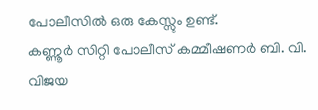പോലീസിൽ ഒരു കേസ്സും ഉണ്ട്.
കണ്ണൂർ സിറ്റി പോലീസ് കമ്മീഷണർ ബി. വി. വിജയ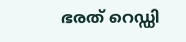ഭരത് റെഡ്ഡി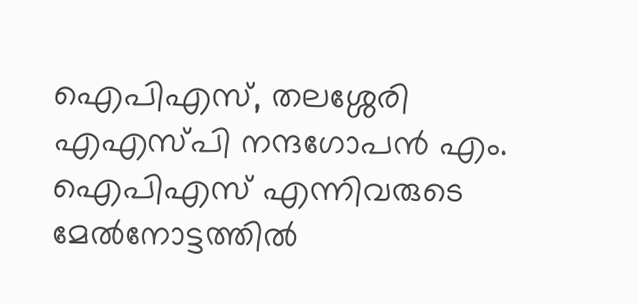ഐപിഎസ്, തലശ്ശേരി എഎസ്പി നന്ദഗോപൻ എം. ഐപിഎസ് എന്നിവരുടെ മേൽനോട്ടത്തിൽ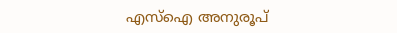എസ്ഐ അനുരൂപ്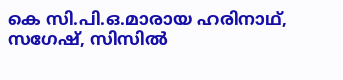കെ സി.പി.ഒ.മാരായ ഹരിനാഥ്, സഗേഷ്, സിസിൽ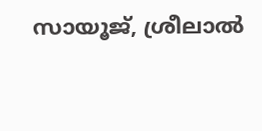സായൂജ്, ശ്രീലാൽ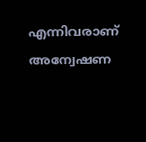എന്നിവരാണ് അന്വേഷണ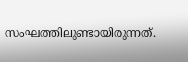സംഘത്തിലുണ്ടായിരുന്നത്.